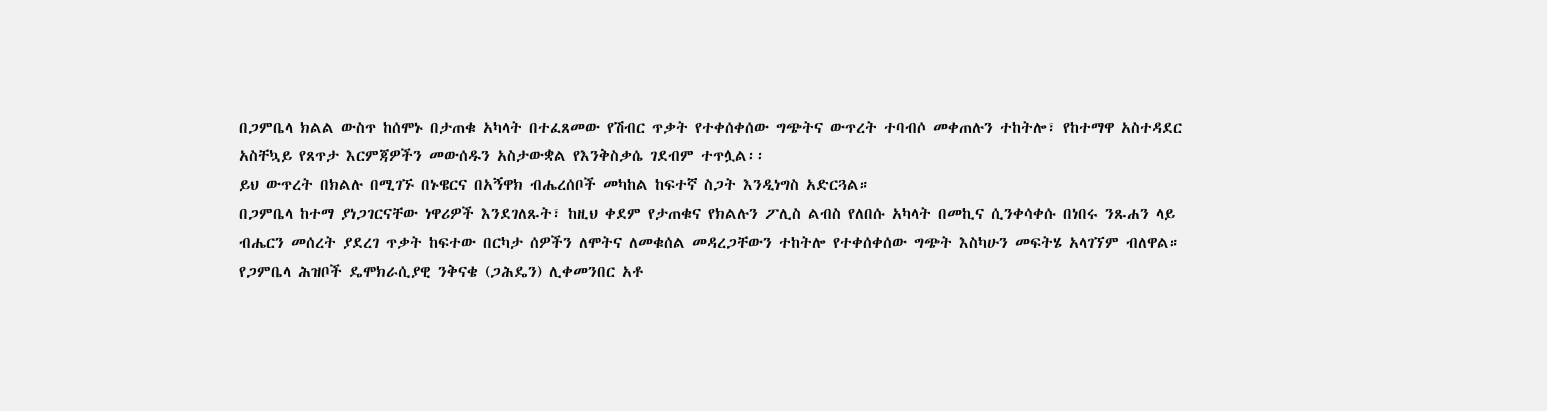በጋምቤላ ክልል ውስጥ ከሰሞኑ በታጠቁ አካላት በተፈጸመው የሽብር ጥቃት የተቀሰቀሰው ግጭትና ውጥረት ተባብሶ መቀጠሉን ተከትሎ፣ የከተማዋ አስተዳደር አስቸኳይ የጸጥታ እርምጃዎችን መውሰዱን አስታውቋል የእንቅስቃሴ ገደብም ተጥሏል፡፡
ይህ ውጥረት በክልሉ በሚገኙ በኑዌርና በአኝዋክ ብሔረሰቦች መካከል ከፍተኛ ስጋት እንዲነግስ አድርጓል።
በጋምቤላ ከተማ ያነጋገርናቸው ነዋሪዎች እንደገለጹት፣ ከዚህ ቀደም የታጠቁና የክልሉን ፖሊስ ልብስ የለበሱ አካላት በመኪና ሲንቀሳቀሱ በነበሩ ንጹሐን ላይ ብሔርን መሰረት ያደረገ ጥቃት ከፍተው በርካታ ሰዎችን ለሞትና ለመቁሰል መዳረጋቸውን ተከትሎ የተቀሰቀሰው ግጭት እስካሁን መፍትሄ አላገኘም ብለዋል።
የጋምቤላ ሕዝቦች ዴሞክራሲያዊ ንቅናቄ (ጋሕዴን) ሊቀመንበር አቶ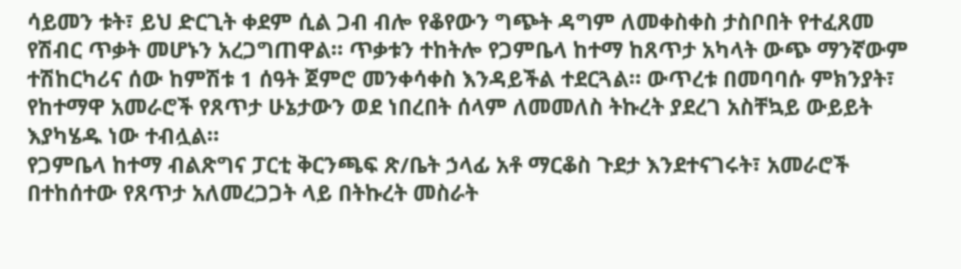ሳይመን ቱት፣ ይህ ድርጊት ቀደም ሲል ጋብ ብሎ የቆየውን ግጭት ዳግም ለመቀስቀስ ታስቦበት የተፈጸመ የሽብር ጥቃት መሆኑን አረጋግጠዋል። ጥቃቱን ተከትሎ የጋምቤላ ከተማ ከጸጥታ አካላት ውጭ ማንኛውም ተሽከርካሪና ሰው ከምሽቱ 1 ሰዓት ጀምሮ መንቀሳቀስ እንዳይችል ተደርጓል። ውጥረቱ በመባባሱ ምክንያት፣ የከተማዋ አመራሮች የጸጥታ ሁኔታውን ወደ ነበረበት ሰላም ለመመለስ ትኩረት ያደረገ አስቸኳይ ውይይት እያካሄዱ ነው ተብሏል።
የጋምቤላ ከተማ ብልጽግና ፓርቲ ቅርንጫፍ ጽ/ቤት ኃላፊ አቶ ማርቆስ ጉደታ እንደተናገሩት፣ አመራሮች በተከሰተው የጸጥታ አለመረጋጋት ላይ በትኩረት መስራት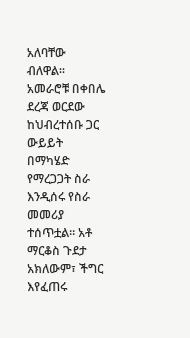አለባቸው ብለዋል።
አመራሮቹ በቀበሌ ደረጃ ወርደው ከህብረተሰቡ ጋር ውይይት በማካሄድ የማረጋጋት ስራ እንዲሰሩ የስራ መመሪያ ተሰጥቷል። አቶ ማርቆስ ጉደታ አክለውም፣ ችግር እየፈጠሩ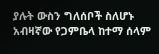ያሉት ውስን ግለሰቦች ስለሆኑ አብዛኛው የጋምቤላ ከተማ ሰላም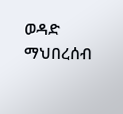ወዳድ ማህበረሰብ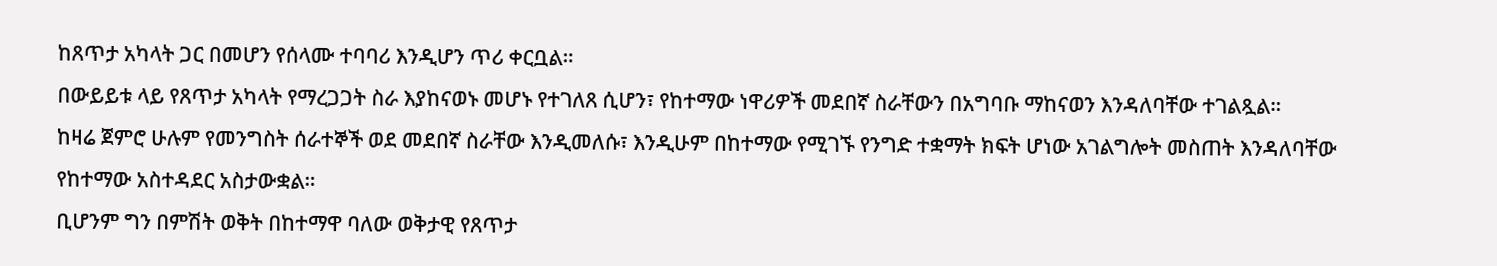ከጸጥታ አካላት ጋር በመሆን የሰላሙ ተባባሪ እንዲሆን ጥሪ ቀርቧል።
በውይይቱ ላይ የጸጥታ አካላት የማረጋጋት ስራ እያከናወኑ መሆኑ የተገለጸ ሲሆን፣ የከተማው ነዋሪዎች መደበኛ ስራቸውን በአግባቡ ማከናወን እንዳለባቸው ተገልጿል።
ከዛሬ ጀምሮ ሁሉም የመንግስት ሰራተኞች ወደ መደበኛ ስራቸው እንዲመለሱ፣ እንዲሁም በከተማው የሚገኙ የንግድ ተቋማት ክፍት ሆነው አገልግሎት መስጠት እንዳለባቸው የከተማው አስተዳደር አስታውቋል።
ቢሆንም ግን በምሽት ወቅት በከተማዋ ባለው ወቅታዊ የጸጥታ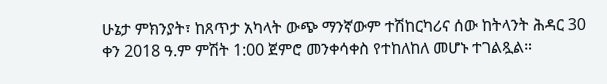ሁኔታ ምክንያት፣ ከጸጥታ አካላት ውጭ ማንኛውም ተሽከርካሪና ሰው ከትላንት ሕዳር 30 ቀን 2018 ዓ.ም ምሽት 1:00 ጀምሮ መንቀሳቀስ የተከለከለ መሆኑ ተገልጿል።